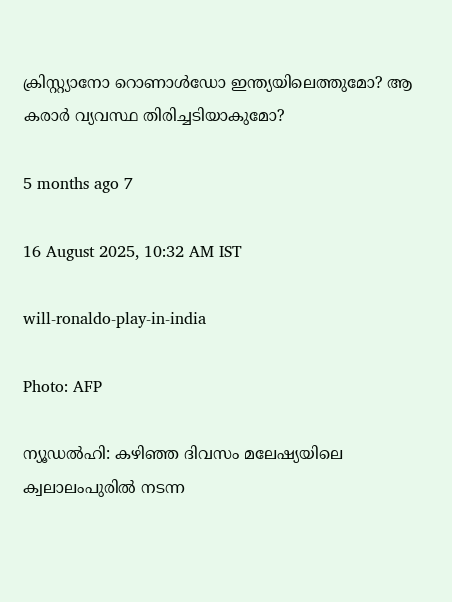ക്രിസ്റ്റ്യാനോ റൊണാള്‍ഡോ ഇന്ത്യയിലെത്തുമോ? ആ കരാര്‍ വ്യവസ്ഥ തിരിച്ചടിയാകുമോ?

5 months ago 7

16 August 2025, 10:32 AM IST

will-ronaldo-play-in-india

Photo: AFP

ന്യൂഡല്‍ഹി: കഴിഞ്ഞ ദിവസം മലേഷ്യയിലെ ക്വലാലംപുരില്‍ നടന്ന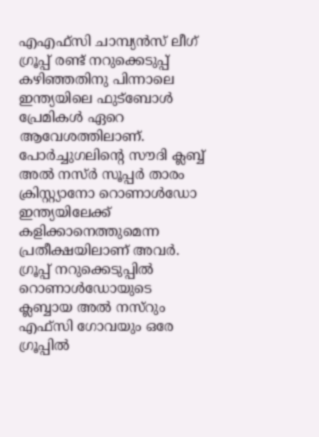എഎഫ്സി ചാമ്പ്യന്‍സ് ലീഗ് ഗ്രൂപ്പ് രണ്ട് നറുക്കെടുപ്പ് കഴിഞ്ഞതിനു പിന്നാലെ ഇന്ത്യയിലെ ഫുട്‌ബോള്‍ പ്രേമികള്‍ ഏറെ ആവേശത്തിലാണ്. പോര്‍ച്ചുഗലിന്റെ സൗദി ക്ലബ്ബ് അല്‍ നസ്ര്‍ സൂപ്പര്‍ താരം ക്രിസ്റ്റ്യാനോ റൊണാള്‍ഡോ ഇന്ത്യയിലേക്ക് കളിക്കാനെത്തുമെന്ന പ്രതീക്ഷയിലാണ് അവര്‍. ഗ്രൂപ്പ് നറുക്കെടുപ്പില്‍ റൊണാള്‍ഡോയുടെ ക്ലബ്ബായ അല്‍ നസ്‌റും എഫ്സി ഗോവയും ഒരേ ഗ്രൂപ്പില്‍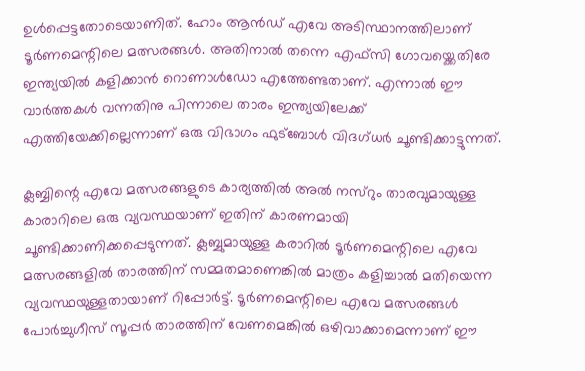ഉള്‍പ്പെട്ടതോടെയാണിത്. ഹോം ആന്‍ഡ് എവേ അടിസ്ഥാനത്തിലാണ് ടൂര്‍ണമെന്റിലെ മത്സരങ്ങള്‍. അതിനാല്‍ തന്നെ എഫ്സി ഗോവയ്ക്കെതിരേ ഇന്ത്യയില്‍ കളിക്കാന്‍ റൊണാള്‍ഡോ എത്തേണ്ടതാണ്. എന്നാല്‍ ഈ വാര്‍ത്തകള്‍ വന്നതിനു പിന്നാലെ താരം ഇന്ത്യയിലേക്ക് എത്തിയേക്കില്ലെന്നാണ് ഒരു വിഭാഗം ഫുട്‌ബോള്‍ വിദഗ്ധര്‍ ചൂണ്ടിക്കാട്ടുന്നത്.

ക്ലബ്ബിന്റെ എവേ മത്സരങ്ങളുടെ കാര്യത്തില്‍ അല്‍ നസ്‌റും താരവുമായുള്ള കാരാറിലെ ഒരു വ്യവസ്ഥയാണ് ഇതിന് കാരണമായി ചൂണ്ടിക്കാണിക്കപ്പെടുന്നത്. ക്ലബ്ബുമായുള്ള കരാറില്‍ ടൂര്‍ണമെന്റിലെ എവേ മത്സരങ്ങളില്‍ താരത്തിന് സമ്മതമാണെങ്കില്‍ മാത്രം കളിച്ചാല്‍ മതിയെന്ന വ്യവസ്ഥയുള്ളതായാണ് റിപ്പോര്‍ട്ട്. ടൂര്‍ണമെന്റിലെ എവേ മത്സരങ്ങള്‍ പോര്‍ച്ചുഗീസ് സൂപ്പര്‍ താരത്തിന് വേണമെങ്കില്‍ ഒഴിവാക്കാമെന്നാണ് ഈ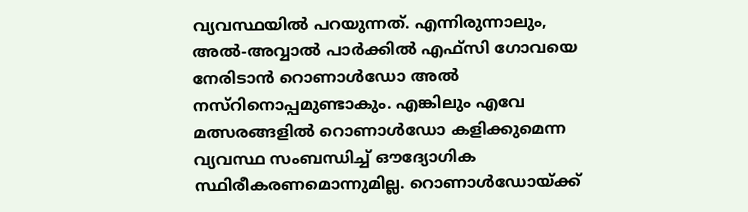വ്യവസ്ഥയില്‍ പറയുന്നത്. എന്നിരുന്നാലും, അല്‍-അവ്വാല്‍ പാര്‍ക്കില്‍ എഫ്‌സി ഗോവയെ നേരിടാന്‍ റൊണാള്‍ഡോ അല്‍ നസ്‌റിനൊപ്പമുണ്ടാകും. എങ്കിലും എവേ മത്സരങ്ങളില്‍ റൊണാള്‍ഡോ കളിക്കുമെന്ന വ്യവസ്ഥ സംബന്ധിച്ച് ഔദ്യോഗിക സ്ഥിരീകരണമൊന്നുമില്ല. റൊണാള്‍ഡോയ്ക്ക്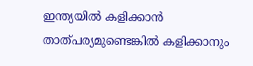ഇന്ത്യയില്‍ കളിക്കാന്‍ താത്പര്യമുണ്ടെങ്കില്‍ കളിക്കാനും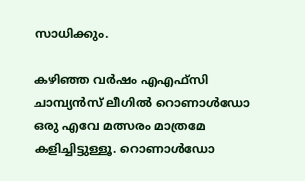സാധിക്കും.

കഴിഞ്ഞ വര്‍ഷം എഎഫ്സി ചാമ്പ്യന്‍സ് ലീഗില്‍ റൊണാള്‍ഡോ ഒരു എവേ മത്സരം മാത്രമേ കളിച്ചിട്ടുള്ളൂ. റൊണാള്‍ഡോ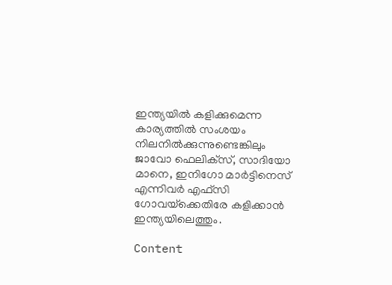ഇന്ത്യയില്‍ കളിക്കുമെന്ന കാര്യത്തില്‍ സംശയം നിലനില്‍ക്കുന്നുണ്ടെങ്കിലും ജാവോ ഫെലിക്‌സ്, സാദിയോ മാനെ, ഇനിഗോ മാര്‍ട്ടിനെസ് എന്നിവര്‍ എഫ്‌സി ഗോവയ്‌ക്കെതിരേ കളിക്കാന്‍ ഇന്ത്യയിലെത്തും.

Content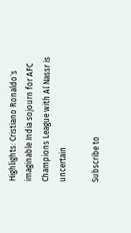Highlights: Cristiano Ronaldo`s imaginable India sojourn for AFC Champions League with Al Nassr is uncertain

Subscribe to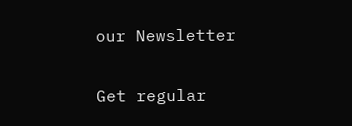our Newsletter

Get regular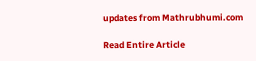updates from Mathrubhumi.com

Read Entire Article